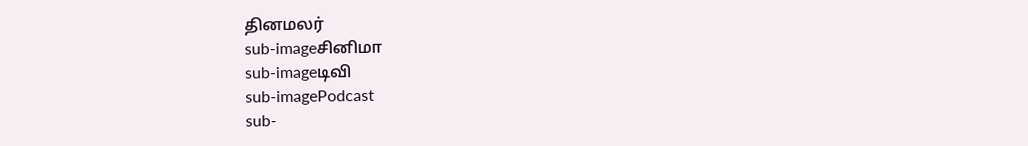தினமலர்
sub-imageசினிமா
sub-imageடிவி
sub-imagePodcast
sub-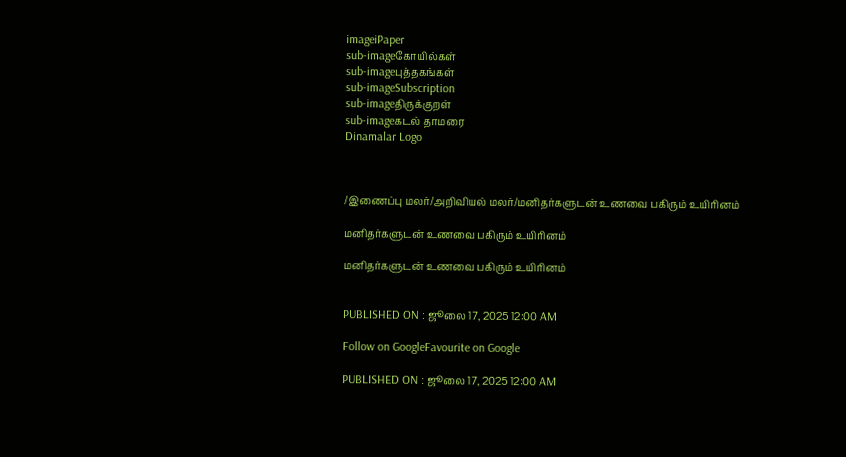imageiPaper
sub-imageகோயில்கள்
sub-imageபுத்தகங்கள்
sub-imageSubscription
sub-imageதிருக்குறள்
sub-imageகடல் தாமரை
Dinamalar Logo



/இணைப்பு மலர்/அறிவியல் மலர்/மனிதர்களுடன் உணவை பகிரும் உயிரினம்

மனிதர்களுடன் உணவை பகிரும் உயிரினம்

மனிதர்களுடன் உணவை பகிரும் உயிரினம்


PUBLISHED ON : ஜூலை 17, 2025 12:00 AM

Follow on GoogleFavourite on Google

PUBLISHED ON : ஜூலை 17, 2025 12:00 AM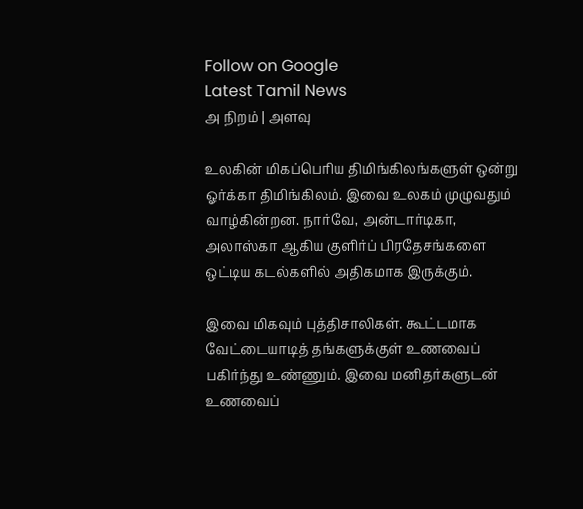Follow on Google
Latest Tamil News
அ நிறம் | அளவு

உலகின் மிகப்பெரிய திமிங்கிலங்களுள் ஒன்று ஓர்க்கா திமிங்கிலம். இவை உலகம் முழுவதும் வாழ்கின்றன. நார்வே, அன்டார்டிகா, அலாஸ்கா ஆகிய குளிர்ப் பிரதேசங்களை ஒட்டிய கடல்களில் அதிகமாக இருக்கும்.

இவை மிகவும் புத்திசாலிகள். கூட்டமாக வேட்டையாடித் தங்களுக்குள் உணவைப் பகிர்ந்து உண்ணும். இவை மனிதர்களுடன் உணவைப்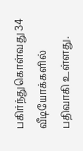பகிர்ந்துகொள்வது 34 வீடியோக்களில் பதிவாகி உள்ளது.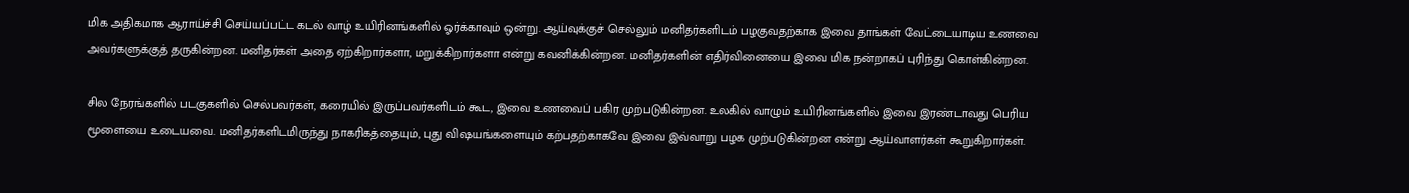மிக அதிகமாக ஆராய்ச்சி செய்யப்பட்ட கடல் வாழ் உயிரினங்களில் ஓர்க்காவும் ஒன்று. ஆய்வுக்குச் செல்லும் மனிதர்களிடம் பழகுவதற்காக இவை தாங்கள் வேட்டையாடிய உணவை அவர்களுக்குத் தருகின்றன. மனிதர்கள் அதை ஏற்கிறார்களா, மறுக்கிறார்களா என்று கவனிக்கின்றன. மனிதர்களின் எதிர்வினையை இவை மிக நன்றாகப் புரிந்து கொள்கின்றன.

சில நேரங்களில் படகுகளில் செல்பவர்கள், கரையில் இருப்பவர்களிடம் கூட, இவை உணவைப் பகிர முற்படுகின்றன. உலகில் வாழும் உயிரினங்களில் இவை இரண்டாவது பெரிய மூளையை உடையவை. மனிதர்களிடமிருந்து நாகரிகத்தையும், புது விஷயங்களையும் கற்பதற்காகவே இவை இவ்வாறு பழக முற்படுகின்றன என்று ஆய்வாளர்கள் கூறுகிறார்கள்.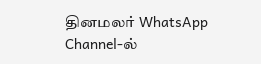தினமலர் WhatsApp Channel-ல்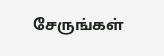சேருங்கள்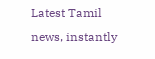Latest Tamil news, instantly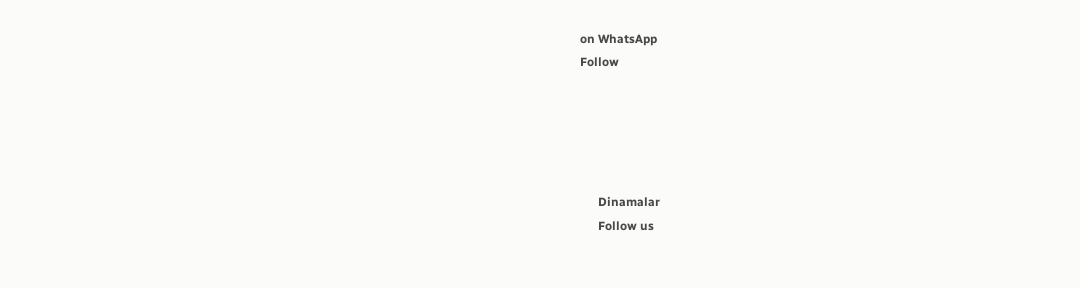on WhatsApp
Follow





      Dinamalar
      Follow us